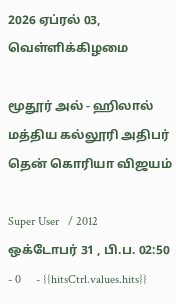2026 ஏப்ரல் 03, வெள்ளிக்கிழமை

மூதூர் அல் - ஹிலால் மத்திய கல்லூரி அதிபர் தென் கொரியா விஜயம்

Super User   / 2012 ஒக்டோபர் 31 , பி.ப. 02:50 - 0     - {{hitsCtrl.values.hits}}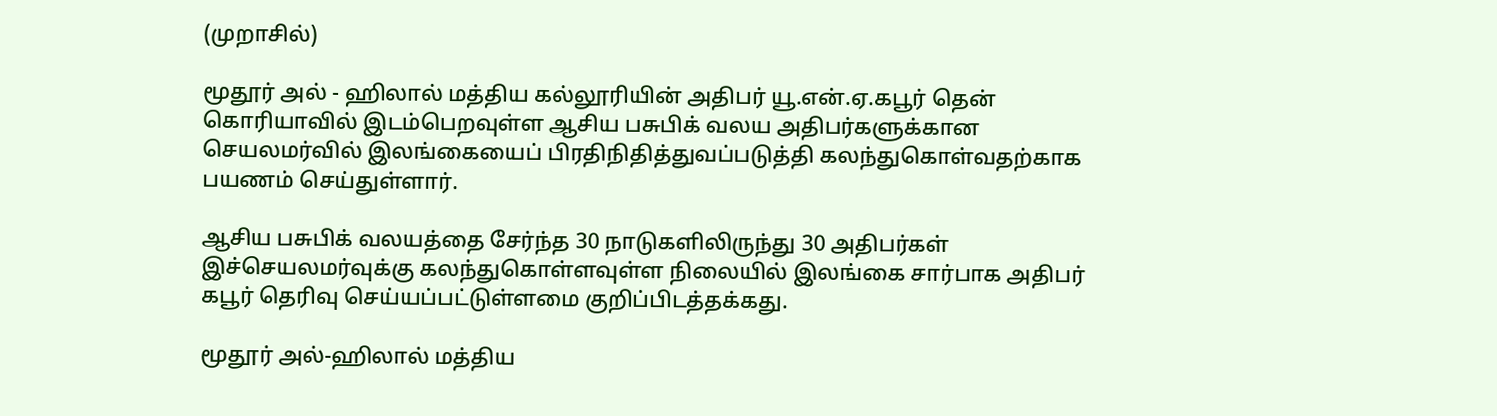(முறாசில்)

மூதூர் அல் - ஹிலால் மத்திய கல்லூரியின் அதிபர் யூ.என்.ஏ.கபூர் தென் கொரியாவில் இடம்பெறவுள்ள ஆசிய பசுபிக் வலய அதிபர்களுக்கான செயலமர்வில் இலங்கையைப் பிரதிநிதித்துவப்படுத்தி கலந்துகொள்வதற்காக பயணம் செய்துள்ளார்.

ஆசிய பசுபிக் வலயத்தை சேர்ந்த 30 நாடுகளிலிருந்து 30 அதிபர்கள் இச்செயலமர்வுக்கு கலந்துகொள்ளவுள்ள நிலையில் இலங்கை சார்பாக அதிபர் கபூர் தெரிவு செய்யப்பட்டுள்ளமை குறிப்பிடத்தக்கது.

மூதூர் அல்-ஹிலால் மத்திய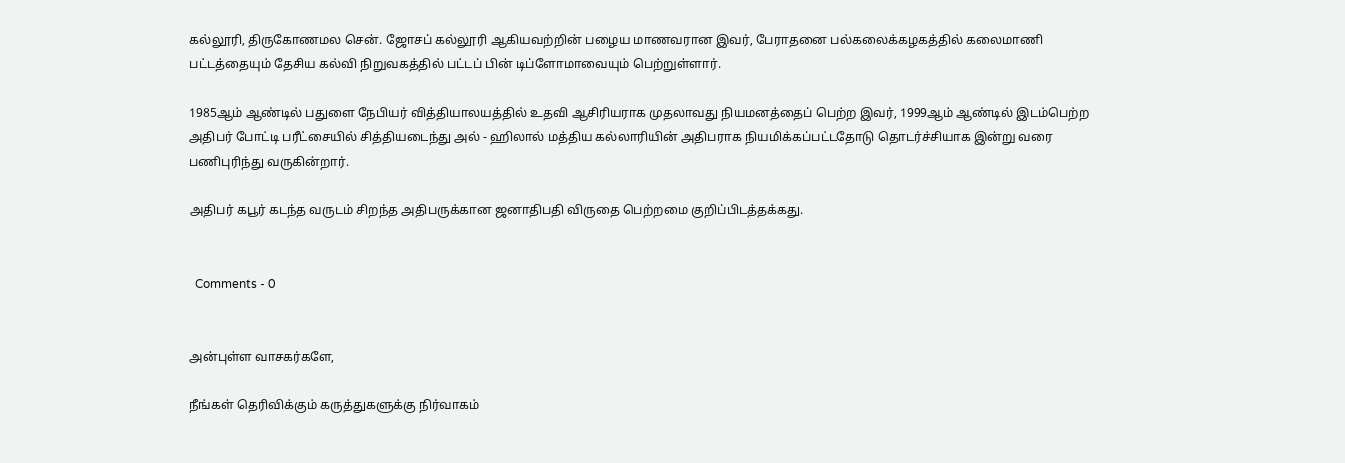கல்லூரி, திருகோணமல சென். ஜோசப் கல்லூரி ஆகியவற்றின் பழைய மாணவரான இவர், பேராதனை பல்கலைக்கழகத்தில் கலைமாணி பட்டத்தையும் தேசிய கல்வி நிறுவகத்தில் பட்டப் பின் டிப்ளோமாவையும் பெற்றுள்ளார்.

1985ஆம் ஆண்டில் பதுளை நேபியர் வித்தியாலயத்தில் உதவி ஆசிரியராக முதலாவது நியமனத்தைப் பெற்ற இவர், 1999ஆம் ஆண்டில் இடம்பெற்ற அதிபர் போட்டி பரீட்சையில் சித்தியடைந்து அல் - ஹிலால் மத்திய கல்லாரியின் அதிபராக நியமிக்கப்பட்டதோடு தொடர்ச்சியாக இன்று வரை பணிபுரிந்து வருகின்றார்.

அதிபர் கபூர் கடந்த வருடம் சிறந்த அதிபருக்கான ஜனாதிபதி விருதை பெற்றமை குறிப்பிடத்தக்கது.


  Comments - 0


அன்புள்ள வாசகர்களே,

நீங்கள் தெரிவிக்கும் கருத்துகளுக்கு நிர்வாகம்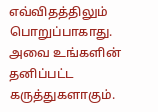எவ்விதத்திலும் பொறுப்பாகாது. அவை உங்களின் தனிப்பட்ட கருத்துகளாகும்.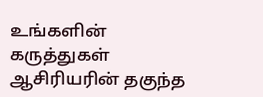உங்களின் கருத்துகள் ஆசிரியரின் தகுந்த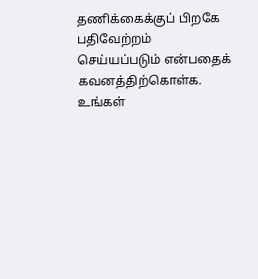தணிக்கைக்குப் பிறகே பதிவேற்றம் செய்யப்படும் என்பதைக் கவனத்திற்கொள்க. உங்கள்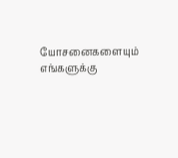யோசனைகளையும் எங்களுக்கு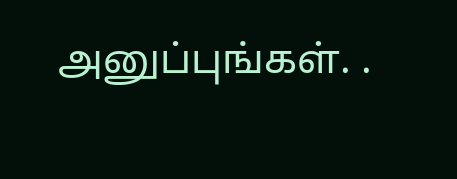அனுப்புங்கள். .